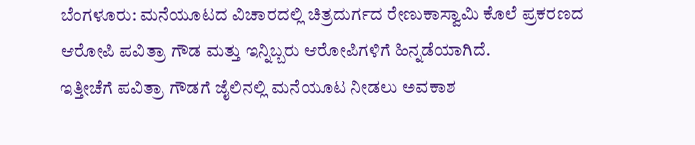ಬೆಂಗಳೂರು: ಮನೆಯೂಟದ ವಿಚಾರದಲ್ಲಿ ಚಿತ್ರದುರ್ಗದ ರೇಣುಕಾಸ್ವಾಮಿ ಕೊಲೆ ಪ್ರಕರಣದ ಆರೋಪಿ ಪವಿತ್ರಾ ಗೌಡ ಮತ್ತು ಇನ್ನಿಬ್ಬರು ಆರೋಪಿಗಳಿಗೆ ಹಿನ್ನಡೆಯಾಗಿದೆ.
ಇತ್ತೀಚೆಗೆ ಪವಿತ್ರಾ ಗೌಡಗೆ ಜೈಲಿನಲ್ಲಿ ಮನೆಯೂಟ ನೀಡಲು ಅವಕಾಶ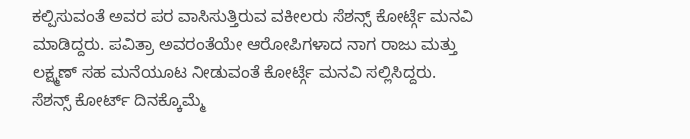ಕಲ್ಪಿಸುವಂತೆ ಅವರ ಪರ ವಾಸಿಸುತ್ತಿರುವ ವಕೀಲರು ಸೆಶನ್ಸ್ ಕೋರ್ಟ್ಗೆ ಮನವಿ ಮಾಡಿದ್ದರು. ಪವಿತ್ರಾ ಅವರಂತೆಯೇ ಆರೋಪಿಗಳಾದ ನಾಗ ರಾಜು ಮತ್ತು ಲಕ್ಷ್ಮಣ್ ಸಹ ಮನೆಯೂಟ ನೀಡುವಂತೆ ಕೋರ್ಟ್ಗೆ ಮನವಿ ಸಲ್ಲಿಸಿದ್ದರು.
ಸೆಶನ್ಸ್ ಕೋರ್ಟ್ ದಿನಕ್ಕೊಮ್ಮೆ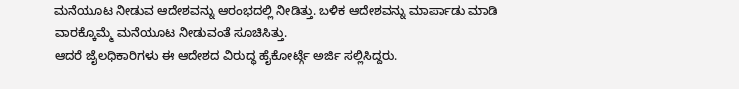ಮನೆಯೂಟ ನೀಡುವ ಆದೇಶವನ್ನು ಆರಂಭದಲ್ಲಿ ನೀಡಿತ್ತು. ಬಳಿಕ ಆದೇಶವನ್ನು ಮಾರ್ಪಾಡು ಮಾಡಿ ವಾರಕ್ಕೊಮ್ಮೆ ಮನೆಯೂಟ ನೀಡುವಂತೆ ಸೂಚಿಸಿತ್ತು.
ಆದರೆ ಜೈಲಧಿಕಾರಿಗಳು ಈ ಆದೇಶದ ವಿರುದ್ಧ ಹೈಕೋರ್ಟ್ಗೆ ಅರ್ಜಿ ಸಲ್ಲಿಸಿದ್ದರು.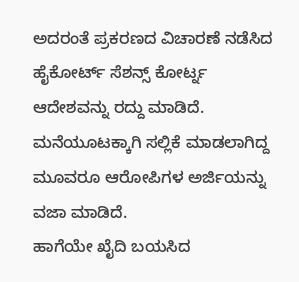ಅದರಂತೆ ಪ್ರಕರಣದ ವಿಚಾರಣೆ ನಡೆಸಿದ ಹೈಕೋರ್ಟ್ ಸೆಶನ್ಸ್ ಕೋರ್ಟ್ನ ಆದೇಶವನ್ನು ರದ್ದು ಮಾಡಿದೆ. ಮನೆಯೂಟಕ್ಕಾಗಿ ಸಲ್ಲಿಕೆ ಮಾಡಲಾಗಿದ್ದ ಮೂವರೂ ಆರೋಪಿಗಳ ಅರ್ಜಿಯನ್ನು ವಜಾ ಮಾಡಿದೆ.
ಹಾಗೆಯೇ ಖೈದಿ ಬಯಸಿದ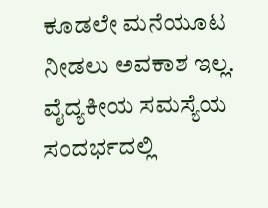ಕೂಡಲೇ ಮನೆಯೂಟ ನೀಡಲು ಅವಕಾಶ ಇಲ್ಲ. ವೈದ್ಯಕೀಯ ಸಮಸ್ಯೆಯ ಸಂದರ್ಭದಲ್ಲಿ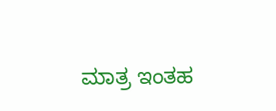ಮಾತ್ರ ಇಂತಹ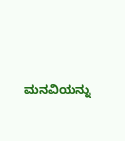ಮನವಿಯನ್ನು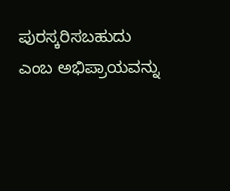ಪುರಸ್ಕರಿಸಬಹುದು ಎಂಬ ಅಭಿಪ್ರಾಯವನ್ನು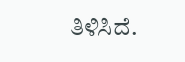ತಿಳಿಸಿದೆ.